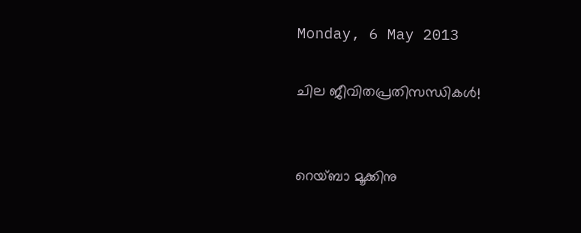Monday, 6 May 2013

ചില ജീവിതപ്രതിസന്ധികൾ!


റെയ്ബാ മൂക്കിനു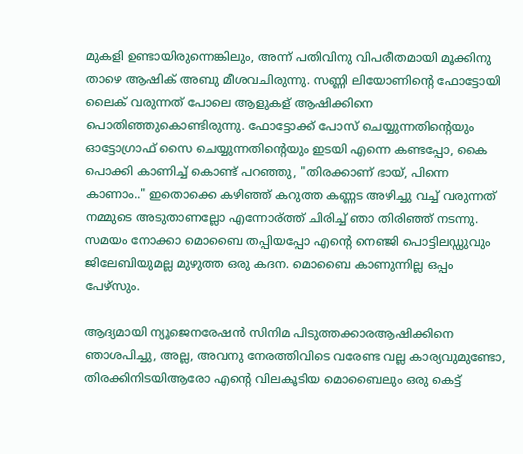മുകളി ഉണ്ടായിരുന്നെങ്കിലും, അന്ന് പതിവിനു വിപരീതമായി മൂക്കിനു താഴെ ആഷിക് അബു മീശവചിരുന്നു. സണ്ണി ലിയോണിന്റെ ഫോട്ടോയി ലൈക് വരുന്നത് പോലെ ആളുകള് ആഷിക്കിനെ പൊതിഞ്ഞുകൊണ്ടിരുന്നു. ഫോട്ടോക്ക് പോസ് ചെയ്യുന്നതിന്റെയും ഓട്ടോഗ്രാഫ് സൈ ചെയ്യുന്നതിന്റെയും ഇടയി എന്നെ കണ്ടപ്പോ, കൈ പൊക്കി കാണിച്ച് കൊണ്ട് പറഞ്ഞു, "തിരക്കാണ് ഭായ്, പിന്നെ കാണാം.." ഇതൊക്കെ കഴിഞ്ഞ് കറുത്ത കണ്ണട അഴിച്ചു വച്ച് വരുന്നത് നമ്മുടെ അടുതാണല്ലോ എന്നോര്ത്ത് ചിരിച്ച് ഞാ തിരിഞ്ഞ് നടന്നു. സമയം നോക്കാ മൊബൈ തപ്പിയപ്പോ എന്റെ നെഞ്ജി പൊട്ടിലഡ്ഡുവും ജിലേബിയുമല്ല മുഴുത്ത ഒരു കദന. മൊബൈ കാണുന്നില്ല ഒപ്പം പേഴ്സും.

ആദ്യമായി ന്യൂജെനരേഷൻ സിനിമ പിടുത്തക്കാരആഷിക്കിനെ ഞാശപിച്ചു, അല്ല, അവനു നേരത്തിവിടെ വരേണ്ട വല്ല കാര്യവുമുണ്ടോ, തിരക്കിനിടയിആരോ എന്റെ വിലകൂടിയ മൊബൈലും ഒരു കെട്ട്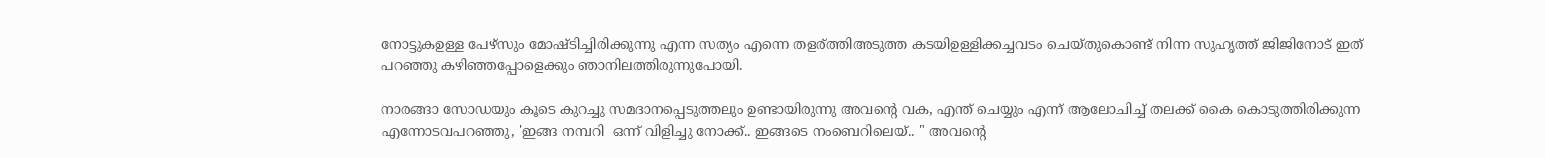നോട്ടുകഉള്ള പേഴ്സും മോഷ്ടിച്ചിരിക്കുന്നു എന്ന സത്യം എന്നെ തളര്ത്തിഅടുത്ത കടയിഉള്ളിക്കച്ചവടം ചെയ്തുകൊണ്ട് നിന്ന സുഹൃത്ത് ജിജിനോട് ഇത് പറഞ്ഞു കഴിഞ്ഞപ്പോളെക്കും ഞാനിലത്തിരുന്നുപോയി.

നാരങ്ങാ സോഡയും കൂടെ കുറച്ചു സമദാനപ്പെടുത്തലും ഉണ്ടായിരുന്നു അവന്റെ വക, എന്ത് ചെയ്യും എന്ന് ആലോചിച്ച് തലക്ക് കൈ കൊടുത്തിരിക്കുന്ന എന്നോടവപറഞ്ഞു, 'ഇങ്ങ നമ്പറി  ഒന്ന് വിളിച്ചു നോക്ക്.. ഇങ്ങടെ നംബെറിലെയ്.. " അവന്റെ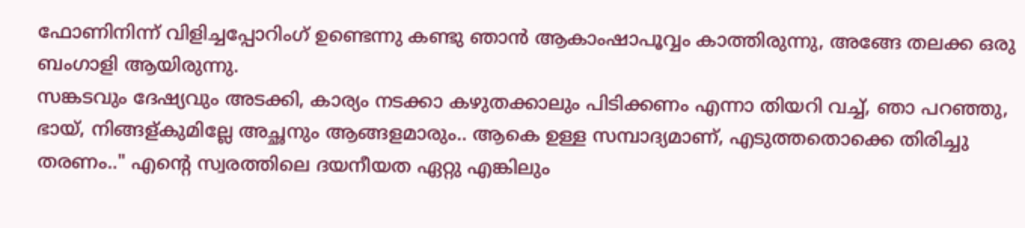ഫോണിനിന്ന് വിളിച്ചപ്പോറിംഗ് ഉണ്ടെന്നു കണ്ടു ഞാൻ ആകാംഷാപൂവ്വം കാത്തിരുന്നു, അങ്ങേ തലക്ക ഒരു ബംഗാളി ആയിരുന്നു.
സങ്കടവും ദേഷ്യവും അടക്കി, കാര്യം നടക്കാ കഴുതക്കാലും പിടിക്കണം എന്നാ തിയറി വച്ച്, ഞാ പറഞ്ഞു, ഭായ്, നിങ്ങള്കുമില്ലേ അച്ഛനും ആങ്ങളമാരും.. ആകെ ഉള്ള സമ്പാദ്യമാണ്, എടുത്തതൊക്കെ തിരിച്ചു തരണം.." എന്റെ സ്വരത്തിലെ ദയനീയത ഏറ്റു എങ്കിലും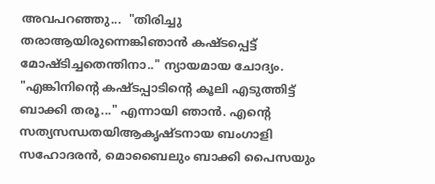അവപറഞ്ഞു...  "തിരിച്ചു തരാആയിരുന്നെങ്കിഞാൻ കഷ്ടപ്പെട്ട് മോഷ്ടിച്ചതെന്തിനാ.." ന്യായമായ ചോദ്യം. "എങ്കിനിന്റെ കഷ്ടപ്പാടിന്റെ കൂലി എടുത്തിട്ട് ബാക്കി തരൂ..." എന്നായി ഞാൻ. എന്റെ സത്യസന്ധതയിആകൃഷ്ടനായ ബംഗാളി സഹോദരൻ, മൊബൈലും ബാക്കി പൈസയും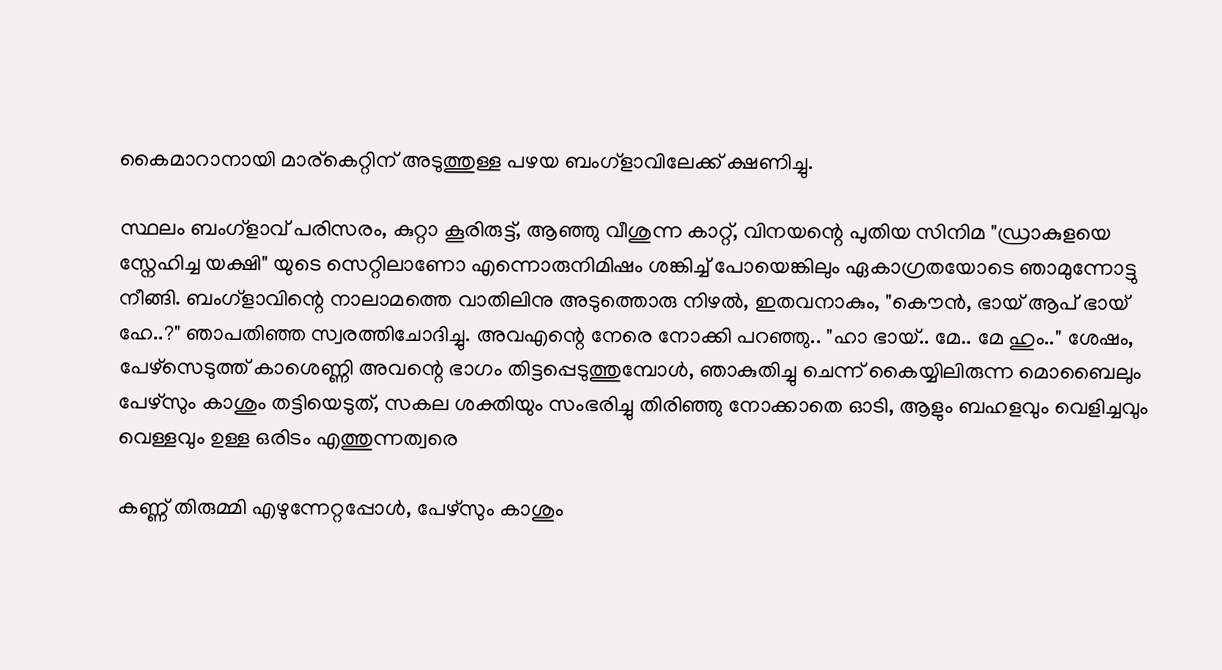കൈമാറാനായി മാര്കെറ്റിന് അടുത്തുള്ള പഴയ ബംഗ്ളാവിലേക്ക് ക്ഷണിച്ചു.

സ്ഥലം ബംഗ്ളാവ് പരിസരം, കുറ്റാ കൂരിരുട്ട്, ആഞ്ഞു വീശുന്ന കാറ്റ്, വിനയന്റെ പുതിയ സിനിമ "ഡ്രാകുളയെ സ്നേഹിച്ച യക്ഷി" യുടെ സെറ്റിലാണോ എന്നൊരുനിമിഷം ശങ്കിച്ച് പോയെങ്കിലും ഏകാഗ്രതയോടെ ഞാമുന്നോട്ടു നീങ്ങി. ബംഗ്ളാവിന്റെ നാലാമത്തെ വാതിലിനു അടുത്തൊരു നിഴൽ, ഇതവനാകും, "കൌൻ, ഭായ് ആപ് ഭായ് ഹേ..?" ഞാപതിഞ്ഞ സ്വരത്തിചോദിച്ചു. അവഎന്റെ നേരെ നോക്കി പറഞ്ഞു.. "ഹാ ഭായ്.. മേ.. മേ ഹും.." ശേഷം, പേഴ്സെടുത്ത് കാശെണ്ണി അവന്റെ ഭാഗം തിട്ടപ്പെടുത്തുമ്പോൾ, ഞാകുതിച്ചു ചെന്ന് കൈയ്യിലിരുന്ന മൊബൈലും പേഴ്സും കാശും തട്ടിയെടുത്, സകല ശക്തിയും സംഭരിച്ചു തിരിഞ്ഞു നോക്കാതെ ഓടി, ആളും ബഹളവും വെളിച്ചവും വെള്ളവും ഉള്ള ഒരിടം എത്തുന്നത്വരെ

കണ്ണ് തിരുമ്മി എഴുന്നേറ്റപ്പോൾ, പേഴ്സും കാശും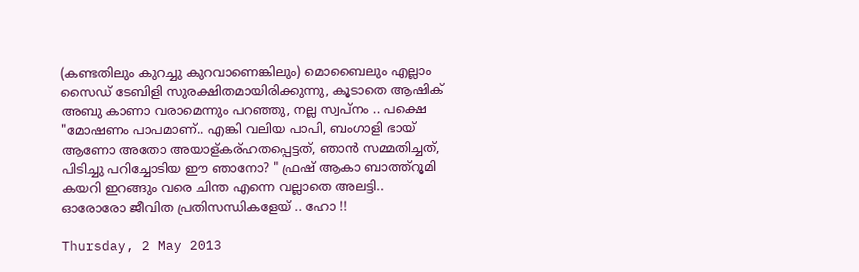(കണ്ടതിലും കുറച്ചു കുറവാണെങ്കിലും) മൊബൈലും എല്ലാം സൈഡ് ടേബിളി സുരക്ഷിതമായിരിക്കുന്നു, കൂടാതെ ആഷിക് അബു കാണാ വരാമെന്നും പറഞ്ഞു, നല്ല സ്വപ്നം .. പക്ഷെ "മോഷണം പാപമാണ്.. എങ്കി വലിയ പാപി, ബംഗാളി ഭായ് ആണോ അതോ അയാള്കര്ഹതപ്പെട്ടത്, ഞാൻ സമ്മതിച്ചത്, പിടിച്ചു പറിച്ചോടിയ ഈ ഞാനോ? " ഫ്രഷ് ആകാ ബാത്ത്റൂമി കയറി ഇറങ്ങും വരെ ചിന്ത എന്നെ വല്ലാതെ അലട്ടി.. ഓരോരോ ജീവിത പ്രതിസന്ധികളേയ് .. ഹോ !!

Thursday, 2 May 2013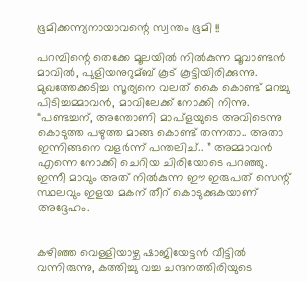ഭൂമിക്കന്ന്യനായാവന്റെ സ്വന്തം ഭൂമി !!

പറമ്പിന്റെ തെക്കേ മൂലയില്‍ നില്‍കുന്ന മൂവാണ്ടന്‍ മാവില്‍, പുളിയനുറുമ്ബ് കൂട് കൂട്ടിയിരിക്കുന്നു. മുഖത്തേക്കടിച്ച സൂര്യനെ വലത് കൈ കൊണ്ട് മറച്ചു പിടിച്ചമ്മാവന്‍, മാവിലേക്ക്‌ നോക്കി നിന്നു.  “പണ്ടച്ചന്, അന്തോണി മാപ്ളയുടെ അവിടെന്നു കൊടുത്ത പഴുത്ത മാങ്ങ കൊണ്ട് തന്നതാ.. അതാ ഇന്നിങ്ങനെ വളര്‍ന്ന് പന്തലിച്.. ” അമ്മാവന്‍ എന്നെ നോക്കി ചെറിയ ചിരിയോടെ പറഞ്ഞു. ഇന്നീ മാവും അത് നില്‍കുന്ന ഈ ഇരുപത് സെന്റ്‌ സ്ഥലവും ഇളയ മകന് തീറ് കൊടുക്കുകയാണ് അദ്ദേഹം.


കഴിഞ്ഞ വെള്ളിയാഴ്ച ഷാജിയേട്ടന്‍ വീട്ടില്‍ വന്നിരുന്നു, കത്തിച്ചു വച്ച ചന്ദനത്തിരിയുടെ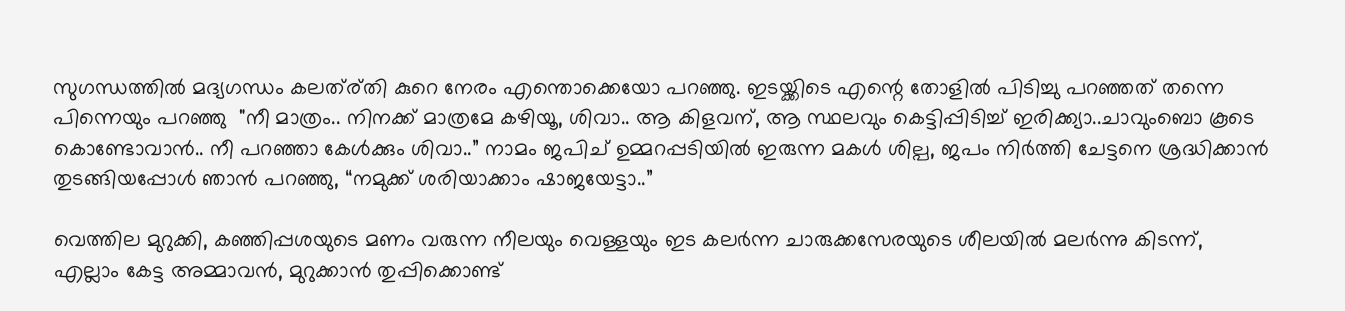സുഗന്ധത്തില്‍ മദ്യഗന്ധം കലത്ര്തി കുറെ നേരം എന്തൊക്കെയോ പറഞ്ഞു. ഇടയ്ക്കിടെ എന്റെ തോളില്‍ പിടിച്ചു പറഞ്ഞത് തന്നെ പിന്നെയും പറഞ്ഞു  "നീ മാത്രം.. നിനക്ക് മാത്രമേ കഴിയൂ, ശിവാ.. ആ കിളവന്, ആ സ്ഥലവും കെട്ടിപ്പിടിച്ച് ഇരിക്ക്യാ..ചാവുംബൊ കൂടെ കൊണ്ടോവാന്‍.. നീ പറഞ്ഞാ കേള്‍ക്കും ശിവാ..” നാമം ജപിച് ഉമ്മറപ്പടിയില്‍ ഇരുന്ന മകള്‍ ശില്പ, ജപം നിര്‍ത്തി ചേട്ടനെ ശ്രദ്ധിക്കാന്‍ തുടങ്ങിയപ്പോള്‍ ഞാന്‍ പറഞ്ഞു, “നമുക്ക് ശരിയാക്കാം ഷാജയേട്ടാ..”

വെത്തില മുറുക്കി, കഞ്ഞിപ്പശയുടെ മണം വരുന്ന നീലയും വെള്ളയും ഇട കലര്‍ന്ന ചാരുക്കസേരയുടെ ശീലയില്‍ മലര്‍ന്നു കിടന്ന്, എല്ലാം കേട്ട അമ്മാവന്‍, മുറുക്കാന്‍ തുപ്പിക്കൊണ്ട്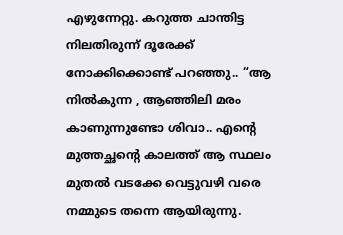എഴുന്നേറ്റു. കറുത്ത ചാന്തിട്ട നിലതിരുന്ന് ദൂരേക്ക് നോക്കിക്കൊണ്ട്‌ പറഞ്ഞു.. “ആ നില്‍കുന്ന , ആഞ്ഞിലി മരം കാണുന്നുണ്ടോ ശിവാ.. എന്റെ മുത്തച്ഛന്റെ കാലത്ത് ആ സ്ഥലം മുതല്‍ വടക്കേ വെട്ടുവഴി വരെ നമ്മുടെ തന്നെ ആയിരുന്നു.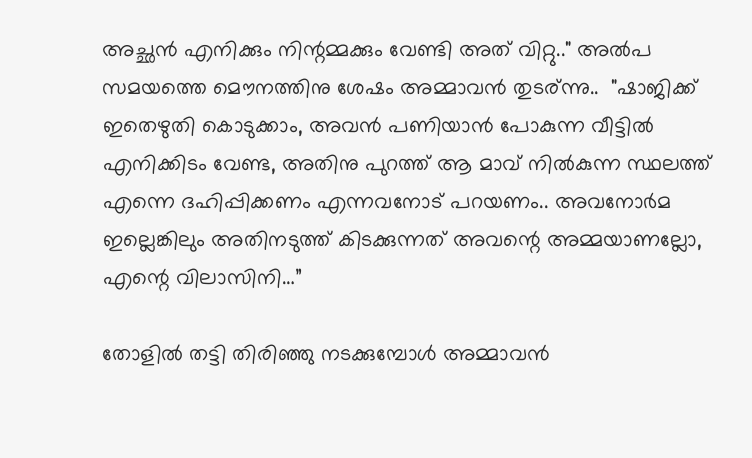അച്ഛൻ‍ എനിക്കും നിന്റമ്മക്കും വേണ്ടി അത് വിറ്റു.." അൽപ സമയത്തെ മൌനത്തിനു ശേഷം അമ്മാവൻ തുടര്ന്നു..  "ഷാജിക്ക് ഇതെഴുതി കൊടുക്കാം, അവന്‍ പണിയാന്‍ പോകുന്ന വീട്ടില്‍ എനിക്കിടം വേണ്ട, അതിനു പുറത്ത് ആ മാവ് നില്‍കുന്ന സ്ഥലത്ത് എന്നെ ദഹിപ്പിക്കണം എന്നവനോട് പറയണം.. അവനോര്‍മ ഇല്ലെങ്കിലും അതിനടുത്ത് കിടക്കുന്നത് അവന്റെ അമ്മയാണല്ലോ, എന്റെ വിലാസിനി…”

തോളിൽ തട്ടി തിരിഞ്ഞു നടക്കുമ്പോൾ അമ്മാവൻ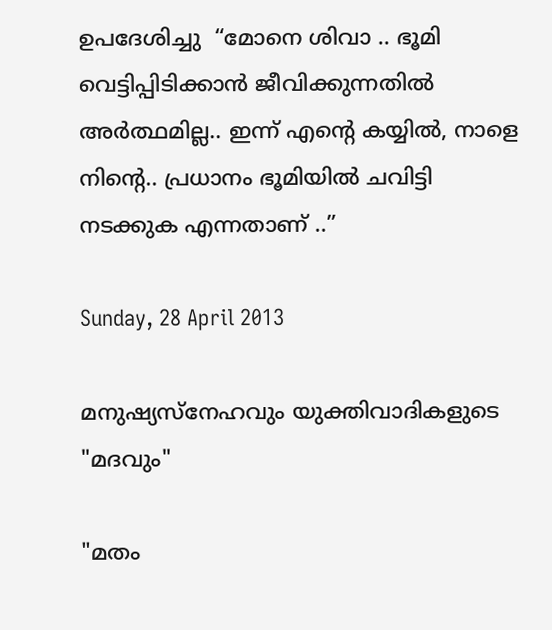ഉപദേശിച്ചു  “മോനെ ശിവാ .. ഭൂമി വെട്ടിപ്പിടിക്കാന്‍ ജീവിക്കുന്നതില്‍ അര്‍ത്ഥമില്ല.. ഇന്ന് എന്റെ കയ്യില്‍, നാളെ നിന്റെ.. പ്രധാനം ഭൂമിയില്‍ ചവിട്ടി നടക്കുക എന്നതാണ് ..”

Sunday, 28 April 2013

മനുഷ്യസ്നേഹവും യുക്തിവാദികളുടെ "മദവും"

"മതം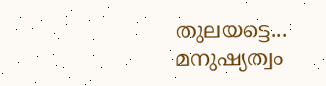തുലയട്ടെ... മനുഷ്യത്വം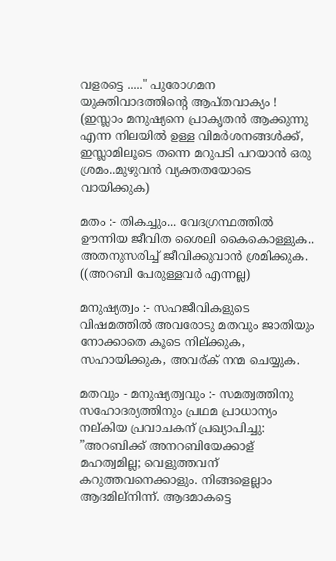വളരട്ടെ ....." പുരോഗമന യുക്തിവാദത്തിന്റെ ആപ്തവാക്യം ! (ഇസ്ലാം മനുഷ്യനെ പ്രാകൃതൻ ആക്കുന്നു എന്ന നിലയിൽ ഉള്ള വിമർശനങ്ങൾക്ക്, ഇസ്ലാമിലൂടെ തന്നെ മറുപടി പറയാൻ ഒരു ശ്രമം..മുഴുവൻ വ്യക്തതയോടെ വായിക്കുക)

മതം :- തികച്ചും... വേദഗ്രന്ഥത്തിൽ ഊന്നിയ ജീവിത ശൈലി കൈകൊള്ളുക.. അതനുസരിച്ച് ജീവിക്കുവാൻ ശ്രമിക്കുക. ((അറബി പേരുള്ളവർ എന്നല്ല)

മനുഷ്യത്വം :- സഹജീവികളുടെ വിഷമത്തിൽ അവരോടു മതവും ജാതിയും നോക്കാതെ കൂടെ നില്ക്കുക, സഹായിക്കുക, അവര്ക് നന്മ ചെയ്യുക.

മതവും - മനുഷ്യത്വവും :- സമത്വത്തിനു സഹോദര്യത്തിനും പ്രഥമ പ്രാധാന്യം നല്കിയ പ്രവാചകന് പ്രഖ്യാപിച്ചു: ”അറബിക്ക് അനറബിയേക്കാള് മഹത്വമില്ല; വെളുത്തവന് കറുത്തവനെക്കാളും. നിങ്ങളെല്ലാം ആദമില്നിന്ന്. ആദമാകട്ടെ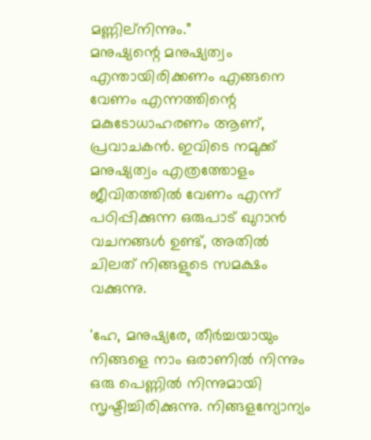മണ്ണില്നിന്നും.”
മനുഷ്യന്റെ മനുഷ്യത്വം എന്തായിരിക്കണം എങ്ങനെ വേണം എന്നത്തിന്റെ മകുടോധാഹരണം ആണ്, പ്രവാചകൻ. ഇവിടെ നമുക്ക് മനുഷ്യത്വം എത്രത്തോളം ജീവിതത്തിൽ വേണം എന്ന് പഠിപ്പിക്കുന്ന ഒരുപാട് ഖുറാൻ വചനങ്ങൾ ഉണ്ട്, അതിൽ ചിലത് നിങ്ങളുടെ സമക്ഷം വക്കുന്നു.

'ഹേ, മനുഷ്യരേ, തീർച്ചയായും നിങ്ങളെ നാം ഒരാണിൽ നിന്നും ഒരു പെണ്ണിൽ നിന്നുമായി സൃഷ്ടിച്ചിരിക്കുന്നു. നിങ്ങളന്യോന്യം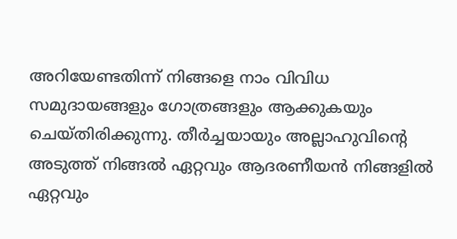അറിയേണ്ടതിന്ന് നിങ്ങളെ നാം വിവിധ സമുദായങ്ങളും ഗോത്രങ്ങളും ആക്കുകയും ചെയ്തിരിക്കുന്നു. തീർച്ചയായും അല്ലാഹുവിന്റെ അടുത്ത് നിങ്ങൽ ഏറ്റവും ആദരണീയൻ നിങ്ങളിൽ ഏറ്റവും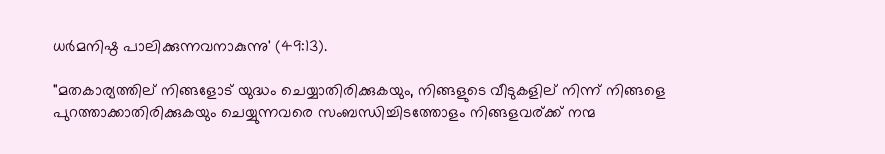ധർമനിഷ്ഠ പാലിക്കുന്നവനാകുന്നു' (49:13).

"മതകാര്യത്തില് നിങ്ങളോട് യുദ്ധം ചെയ്യാതിരിക്കുകയും, നിങ്ങളുടെ വീടുകളില് നിന്ന് നിങ്ങളെ പുറത്താക്കാതിരിക്കുകയും ചെയ്യുന്നവരെ സംബന്ധിച്ചിടത്തോളം നിങ്ങളവര്ക്ക് നന്മ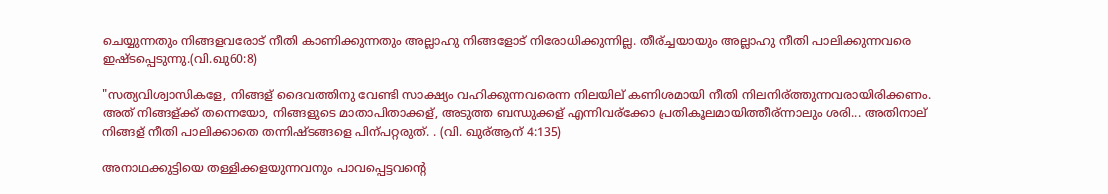ചെയ്യുന്നതും നിങ്ങളവരോട് നീതി കാണിക്കുന്നതും അല്ലാഹു നിങ്ങളോട് നിരോധിക്കുന്നില്ല. തീര്ച്ചയായും അല്ലാഹു നീതി പാലിക്കുന്നവരെ ഇഷ്ടപ്പെടുന്നു.(വി.ഖു60:8)

"സത്യവിശ്വാസികളേ, നിങ്ങള് ദൈവത്തിനു വേണ്ടി സാക്ഷ്യം വഹിക്കുന്നവരെന്ന നിലയില് കണിശമായി നീതി നിലനിര്ത്തുന്നവരായിരിക്കണം. അത് നിങ്ങള്ക്ക് തന്നെയോ, നിങ്ങളുടെ മാതാപിതാക്കള്, അടുത്ത ബന്ധുക്കള് എന്നിവര്ക്കോ പ്രതികൂലമായിത്തീര്ന്നാലും ശരി... അതിനാല് നിങ്ങള് നീതി പാലിക്കാതെ തന്നിഷ്ടങ്ങളെ പിന്പറ്റരുത്. . (വി. ഖുര്ആന് 4:135)

അനാഥക്കുട്ടിയെ തള്ളിക്കളയുന്നവനും പാവപ്പെട്ടവന്റെ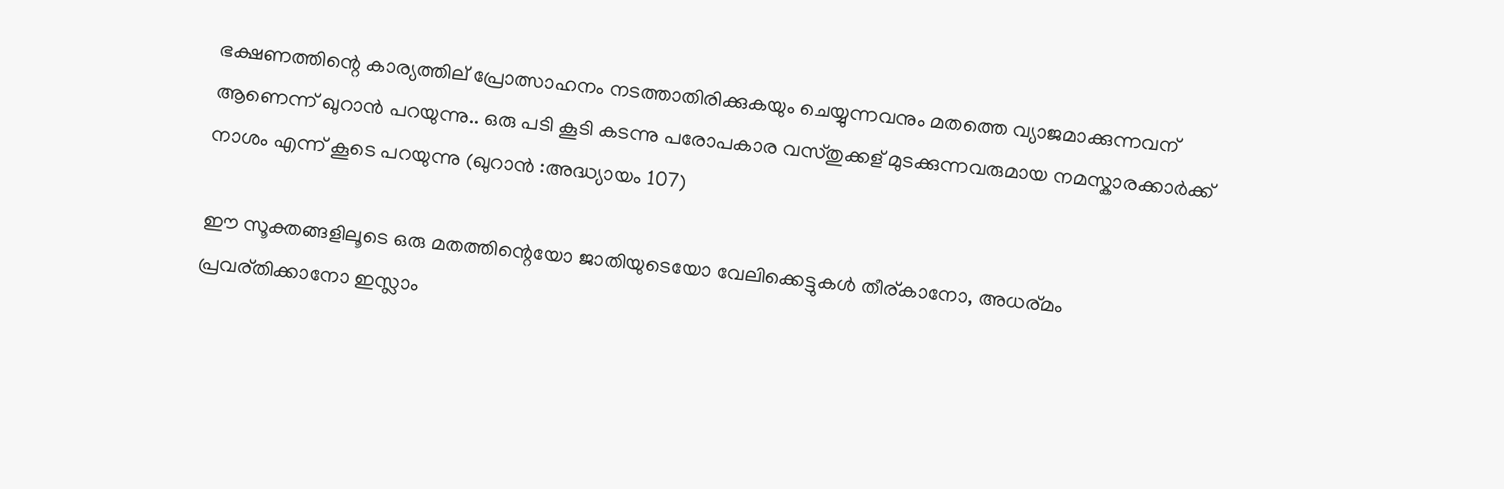ഭക്ഷണത്തിന്റെ കാര്യത്തില് പ്രോത്സാഹനം നടത്താതിരിക്കുകയും ചെയ്യുന്നവനും മതത്തെ വ്യാജമാക്കുന്നവന് ആണെന്ന് ഖുറാൻ പറയുന്നു.. ഒരു പടി കൂടി കടന്നു പരോപകാര വസ്തുക്കള് മുടക്കുന്നവരുമായ നമസ്കാരക്കാർക്ക് നാശം എന്ന് കൂടെ പറയുന്നു (ഖുറാൻ :അദ്ധ്യായം 107)

ഈ സൂക്തങ്ങളിലൂടെ ഒരു മതത്തിന്റെയോ ജാതിയുടെയോ വേലിക്കെട്ടുകൾ തീര്കാനോ, അധര്മം പ്രവര്തിക്കാനോ ഇസ്ലാം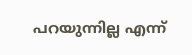പറയുന്നില്ല എന്ന്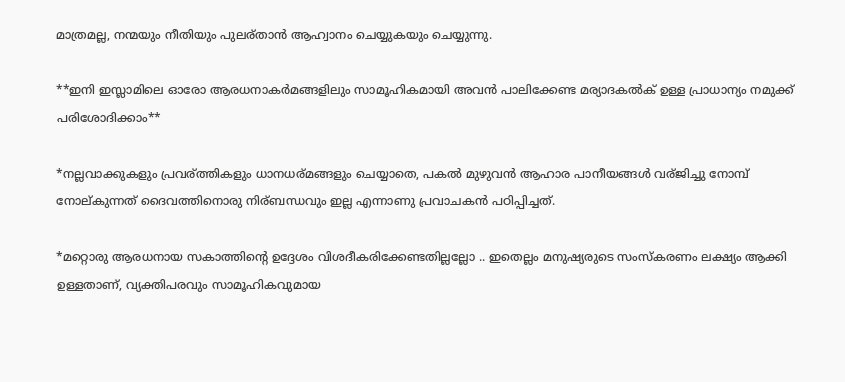മാത്രമല്ല, നന്മയും നീതിയും പുലര്താൻ ആഹ്വാനം ചെയ്യുകയും ചെയ്യുന്നു.

**ഇനി ഇസ്ലാമിലെ ഓരോ ആരധനാകർമങ്ങളിലും സാമൂഹികമായി അവൻ പാലിക്കേണ്ട മര്യാദകൽക് ഉള്ള പ്രാധാന്യം നമുക്ക് പരിശോദിക്കാം**

*നല്ലവാക്കുകളും പ്രവര്ത്തികളും ധാനധര്മങ്ങളും ചെയ്യാതെ, പകൽ മുഴുവൻ ആഹാര പാനീയങ്ങൾ വര്ജിച്ചു നോമ്പ് നോല്കുന്നത് ദൈവത്തിനൊരു നിര്ബന്ധവും ഇല്ല എന്നാണു പ്രവാചകൻ പഠിപ്പിച്ചത്.

*മറ്റൊരു ആരധനായ സകാത്തിന്റെ ഉദ്ദേശം വിശദീകരിക്കേണ്ടതില്ലല്ലോ .. ഇതെല്ലം മനുഷ്യരുടെ സംസ്കരണം ലക്ഷ്യം ആക്കി ഉള്ളതാണ്, വ്യക്തിപരവും സാമൂഹികവുമായ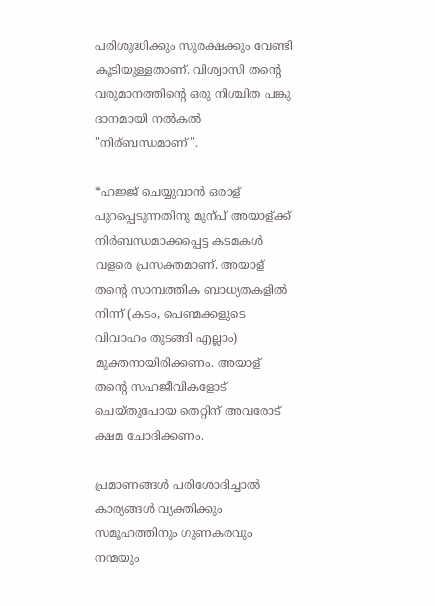പരിശുദ്ധിക്കും സുരക്ഷക്കും വേണ്ടി കൂടിയുള്ളതാണ്. വിശ്വാസി തന്റെ വരുമാനത്തിന്റെ ഒരു നിശ്ചിത പങ്കു ദാനമായി നൽകൽ "നിര്ബന്ധമാണ്".

*ഹജ്ജ് ചെയ്യുവാൻ ഒരാള് പുറപ്പെടുന്നതിനു മുന്പ് അയാള്ക്ക് നിർബന്ധമാക്കപ്പെട്ട കടമകൾ വളരെ പ്രസക്തമാണ്. അയാള് തന്റെ സാമ്പത്തിക ബാധ്യതകളിൽ നിന്ന് (കടം, പെണ്മക്കളുടെ വിവാഹം തുടങ്ങി എല്ലാം) മുക്തനായിരിക്കണം. അയാള് തന്റെ സഹജീവികളോട് ചെയ്തുപോയ തെറ്റിന് അവരോട് ക്ഷമ ചോദിക്കണം.

പ്രമാണങ്ങൾ പരിശോദിച്ചാൽ കാര്യങ്ങൾ വ്യക്തിക്കും സമൂഹത്തിനും ഗുണകരവും നന്മയും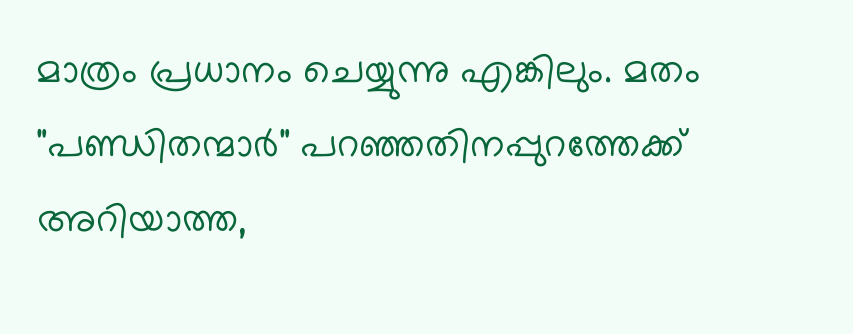മാത്രം പ്രധാനം ചെയ്യുന്നു എങ്കിലും. മതം "പണ്ഡിതന്മാർ" പറഞ്ഞതിനപ്പുറത്തേക്ക് അറിയാത്ത,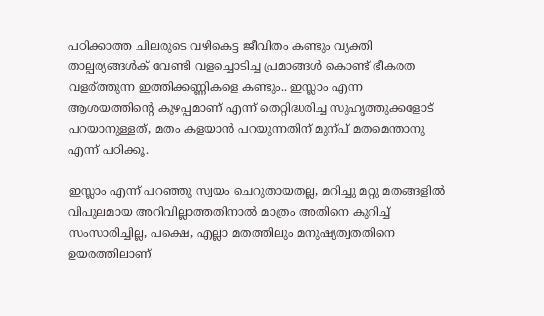പഠിക്കാത്ത ചിലരുടെ വഴികെട്ട ജീവിതം കണ്ടും വ്യക്തി താല്പര്യങ്ങൾക് വേണ്ടി വളച്ചൊടിച്ച പ്രമാങ്ങൾ കൊണ്ട് ഭീകരത വളര്ത്തുന്ന ഇത്തിക്കണ്ണികളെ കണ്ടും.. ഇസ്ലാം എന്ന ആശയത്തിന്റെ കുഴപ്പമാണ് എന്ന് തെറ്റിദ്ധരിച്ച സുഹൃത്തുക്കളോട് പറയാനുള്ളത്, മതം കളയാൻ പറയുന്നതിന് മുന്പ് മതമെന്താനു എന്ന് പഠിക്കൂ.

ഇസ്ലാം എന്ന് പറഞ്ഞു സ്വയം ചെറുതായതല്ല, മറിച്ചു മറ്റു മതങ്ങളിൽ വിപുലമായ അറിവില്ലാത്തതിനാൽ മാത്രം അതിനെ കുറിച്ച് സംസാരിച്ചില്ല, പക്ഷെ, എല്ലാ മതത്തിലും മനുഷ്യത്വതതിനെ ഉയരത്തിലാണ്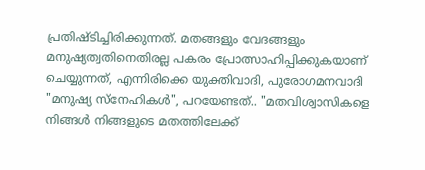പ്രതിഷ്ടിച്ചിരിക്കുന്നത്. മതങ്ങളും വേദങ്ങളും മനുഷ്യത്വതിനെതിരല്ല പകരം പ്രോത്സാഹിപ്പിക്കുകയാണ് ചെയ്യുന്നത്, എന്നിരിക്കെ യുക്തിവാദി, പുരോഗമനവാദി "മനുഷ്യ സ്നേഹികൾ", പറയേണ്ടത്.. "മതവിശ്വാസികളെ നിങ്ങൾ നിങ്ങളുടെ മതത്തിലേക്ക്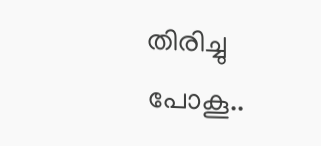തിരിച്ചു പോകൂ..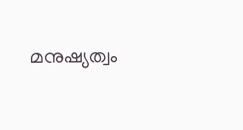മനുഷ്യത്വം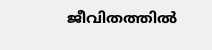ജീവിതത്തിൽ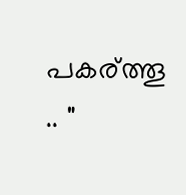പകര്ത്തൂ .. "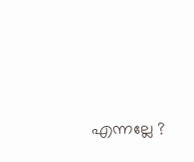എന്നല്ലേ ?